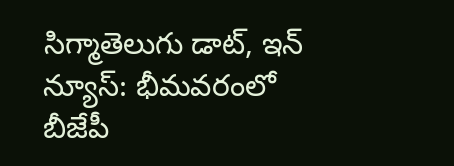సిగ్మాతెలుగు డాట్, ఇన్ న్యూస్: భీమవరంలో బీజేపీ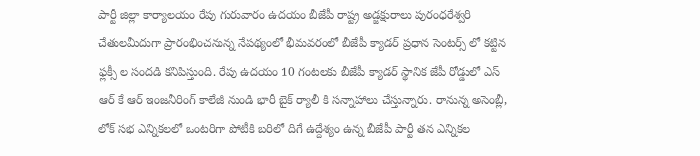పార్టీ జిల్లా కార్యాలయం రేపు గురువారం ఉదయం బీజేపీ రాష్ట్ర అడ్జక్షురాలు పురంధరేశ్వరి చేతులమీదుగా ప్రారంభించనున్న నేపథ్యంలో భీమవరంలో బీజేపీ క్యాడర్ ప్రధాన సెంటర్స్ లో కట్టిన ఫ్లక్సీ ల సందడి కనిపిస్తుంది. రేపు ఉదయం 10 గంటలకు బీజేపీ క్యాడర్ స్థానిక జేపీ రోడ్డులో ఎస్ ఆర్ కే ఆర్ ఇంజనీరింగ్ కాలేజీ నుండి భారీ బైక్ ర్యాలీ కి సన్నాహాలు చేస్తున్నారు. రానున్న అసెంబ్లీ, లోక్ సభ ఎన్నికలలో ఒంటరిగా పోటీకి బరిలో దిగే ఉద్దేశ్యం ఉన్న బీజేపీ పార్టీ తన ఎన్నికల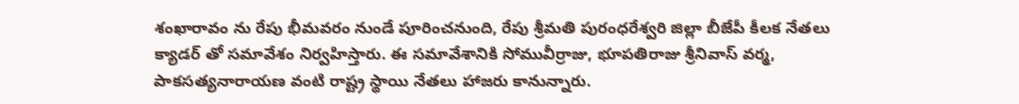శంఖారావం ను రేపు భీమవరం నుండే పూరించనుంది, రేపు శ్రీమతి పురంధరేశ్వరి జిల్లా బీజేపీ కీలక నేతలు క్యాడర్ తో సమావేశం నిర్వహిస్తారు. ఈ సమావేశానికి సోమువీర్రాజు, భూపతిరాజు శ్రీనివాస్ వర్మ, పాకసత్యనారాయణ వంటి రాష్ట్ర స్థాయి నేతలు హాజరు కానున్నారు.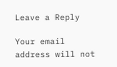Leave a Reply

Your email address will not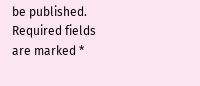be published. Required fields are marked *